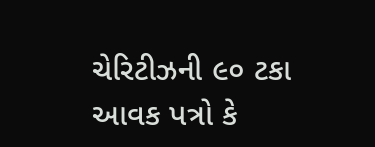ચેરિટીઝની ૯૦ ટકા આવક પત્રો કે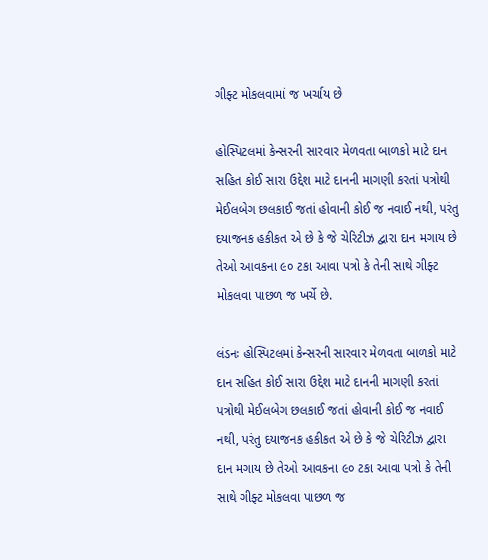ગીફ્ટ મોકલવામાં જ ખર્ચાય છે

હોસ્પિટલમાં કેન્સરની સારવાર મેળવતા બાળકો માટે દાન સહિત કોઈ સારા ઉદ્દેશ માટે દાનની માગણી કરતાં પત્રોથી મેઈલબેગ છલકાઈ જતાં હોવાની કોઈ જ નવાઈ નથી, પરંતુ દયાજનક હકીકત એ છે કે જે ચેરિટીઝ દ્વારા દાન મગાય છે તેઓ આવકના ૯૦ ટકા આવા પત્રો કે તેની સાથે ગીફ્ટ મોકલવા પાછળ જ ખર્ચે છે.

લંડનઃ હોસ્પિટલમાં કેન્સરની સારવાર મેળવતા બાળકો માટે દાન સહિત કોઈ સારા ઉદ્દેશ માટે દાનની માગણી કરતાં પત્રોથી મેઈલબેગ છલકાઈ જતાં હોવાની કોઈ જ નવાઈ નથી, પરંતુ દયાજનક હકીકત એ છે કે જે ચેરિટીઝ દ્વારા દાન મગાય છે તેઓ આવકના ૯૦ ટકા આવા પત્રો કે તેની સાથે ગીફ્ટ મોકલવા પાછળ જ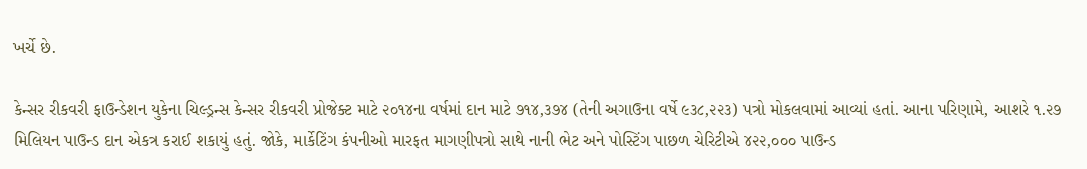ખર્ચે છે.

કેન્સર રીકવરી ફાઉન્ડેશન યુકેના ચિલ્ડ્રન્સ કેન્સર રીકવરી પ્રોજેક્ટ માટે ૨૦૧૪ના વર્ષમાં દાન માટે ૭૧૪,૩૭૪ (તેની અગાઉના વર્ષે ૯૩૮,૨૨૩) પત્રો મોકલવામાં આવ્યાં હતાં. આના પરિણામે, આશરે ૧.૨૭ મિલિયન પાઉન્ડ દાન એકત્ર કરાઈ શકાયું હતું. જોકે, માર્કેટિંગ કંપનીઓ મારફત માગણીપત્રો સાથે નાની ભેટ અને પોસ્ટિંગ પાછળ ચેરિટીએ ૪૨૨,૦૦૦ પાઉન્ડ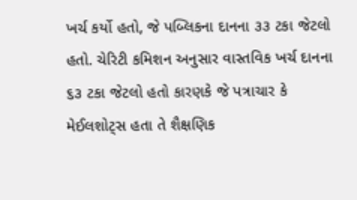ખર્ચ કર્યો હતો, જે પબ્લિકના દાનના ૩૩ ટકા જેટલો હતો. ચેરિટી કમિશન અનુસાર વાસ્તવિક ખર્ચ દાનના ૬૩ ટકા જેટલો હતો કારણકે જે પત્રાચાર કે મેઈલશોટ્સ હતા તે શૈક્ષણિક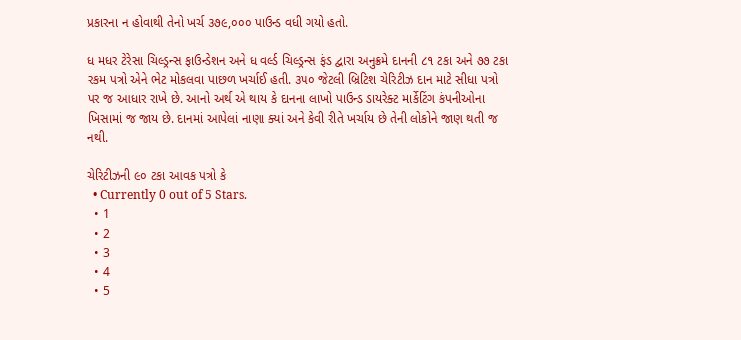પ્રકારના ન હોવાથી તેનો ખર્ચ ૩૭૯,૦૦૦ પાઉન્ડ વધી ગયો હતો.

ધ મધર ટેરેસા ચિલ્ડ્રન્સ ફાઉન્ડેશન અને ધ વર્લ્ડ ચિલ્ડ્રન્સ ફંડ દ્વારા અનુક્રમે દાનની ૮૧ ટકા અને ૭૭ ટકા રકમ પત્રો એને ભેટ મોકલવા પાછળ ખર્ચાઈ હતી. ૩૫૦ જેટલી બ્રિટિશ ચેરિટીઝ દાન માટે સીધા પત્રો પર જ આધાર રાખે છે. આનો અર્થ એ થાય કે દાનના લાખો પાઉન્ડ ડાયરેક્ટ માર્કેટિંગ કંપનીઓના ખિસામાં જ જાય છે. દાનમાં આપેલાં નાણા ક્યાં અને કેવી રીતે ખર્ચાય છે તેની લોકોને જાણ થતી જ નથી.

ચેરિટીઝની ૯૦ ટકા આવક પત્રો કે
  • Currently 0 out of 5 Stars.
  • 1
  • 2
  • 3
  • 4
  • 5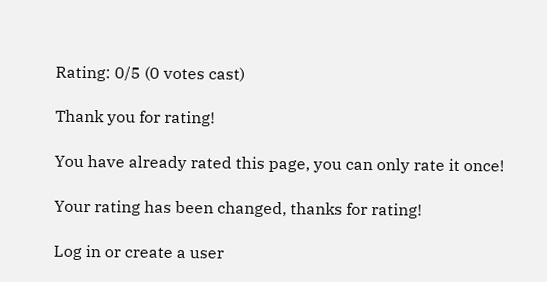Rating: 0/5 (0 votes cast)

Thank you for rating!

You have already rated this page, you can only rate it once!

Your rating has been changed, thanks for rating!

Log in or create a user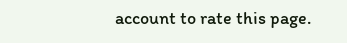account to rate this page.